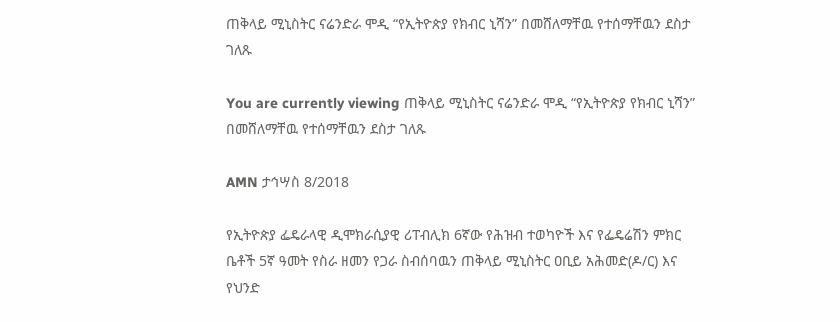ጠቅላይ ሚኒስትር ናሬንድራ ሞዲ “የኢትዮጵያ የክብር ኒሻን” በመሸለማቸዉ የተሰማቸዉን ደስታ ገለጹ

You are currently viewing ጠቅላይ ሚኒስትር ናሬንድራ ሞዲ “የኢትዮጵያ የክብር ኒሻን” በመሸለማቸዉ የተሰማቸዉን ደስታ ገለጹ

AMN ታኅሣስ 8/2018

የኢትዮጵያ ፌዴራላዊ ዲሞክራሲያዊ ሪፐብሊክ 6ኛው የሕዝብ ተወካዮች እና የፌዴሬሽን ምክር ቤቶች 5ኛ ዓመት የስራ ዘመን የጋራ ስብሰባዉን ጠቅላይ ሚኒስትር ዐቢይ አሕመድ(ዶ/ር) እና የህንድ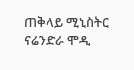ጠቅላይ ሚኒስትር ናሬንድራ ሞዲ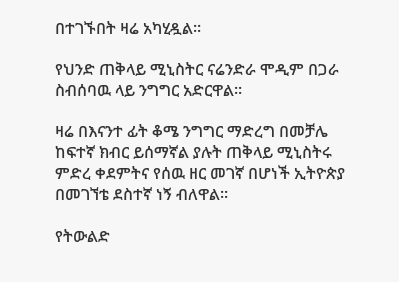በተገኙበት ዛሬ አካሂዷል፡፡

የህንድ ጠቅላይ ሚኒስትር ናሬንድራ ሞዲም በጋራ ስብሰባዉ ላይ ንግግር አድርዋል፡፡

ዛሬ በእናንተ ፊት ቆሜ ንግግር ማድረግ በመቻሌ ከፍተኛ ክብር ይሰማኛል ያሉት ጠቅላይ ሚኒስትሩ ምድረ ቀደምትና የሰዉ ዘር መገኛ በሆነች ኢትዮጵያ በመገኘቴ ደስተኛ ነኝ ብለዋል፡፡

የትውልድ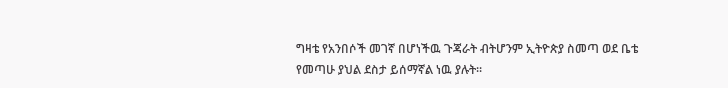ግዛቴ የአንበሶች መገኛ በሆነችዉ ጉጃራት ብትሆንም ኢትዮጵያ ስመጣ ወደ ቤቴ የመጣሁ ያህል ደስታ ይሰማኛል ነዉ ያሉት፡፡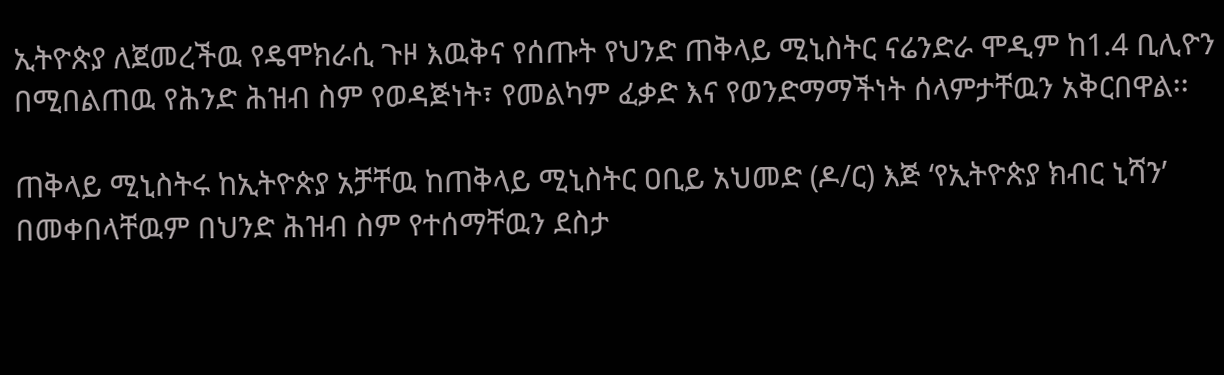ኢትዮጵያ ለጀመረችዉ የዴሞክራሲ ጉዞ እዉቅና የሰጡት የህንድ ጠቅላይ ሚኒስትር ናሬንድራ ሞዲም ከ1.4 ቢሊዮን በሚበልጠዉ የሕንድ ሕዝብ ስም የወዳጅነት፣ የመልካም ፈቃድ እና የወንድማማችነት ሰላምታቸዉን አቅርበዋል፡፡

ጠቅላይ ሚኒስትሩ ከኢትዮጵያ አቻቸዉ ከጠቅላይ ሚኒስትር ዐቢይ አህመድ (ዶ/ር) እጅ ‘የኢትዮጵያ ክብር ኒሻን’ በመቀበላቸዉም በህንድ ሕዝብ ስም የተሰማቸዉን ደስታ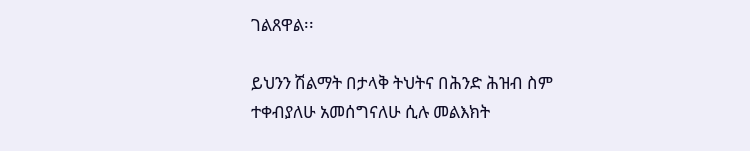ገልጸዋል፡፡

ይህንን ሽልማት በታላቅ ትህትና በሕንድ ሕዝብ ስም ተቀብያለሁ አመሰግናለሁ ሲሉ መልእክት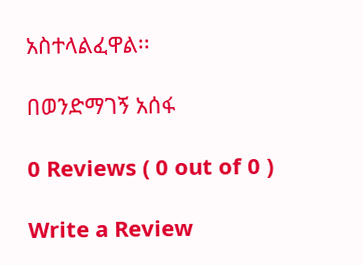አስተላልፈዋል፡፡

በወንድማገኝ አሰፋ

0 Reviews ( 0 out of 0 )

Write a Review